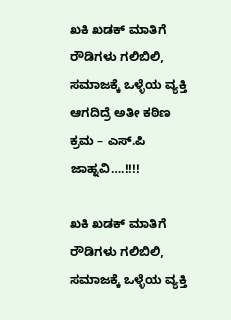ಖಕಿ ಖಡಕ್ ಮಾತಿಗೆ ರೌಡಿಗಳು ಗಲಿಬಿಲಿ, ಸಮಾಜಕ್ಕೆ ಒಳ್ಳೆಯ ವ್ಯಕ್ತಿ ಆಗದಿದ್ರೆ ಅತೀ ಕಠಿಣ ಕ್ರಮ – ಎಸ್.ಪಿ ಜಾಹ್ನವಿ….!!!!

ಖಕಿ ಖಡಕ್ ಮಾತಿಗೆ ರೌಡಿಗಳು ಗಲಿಬಿಲಿ, ಸಮಾಜಕ್ಕೆ ಒಳ್ಳೆಯ ವ್ಯಕ್ತಿ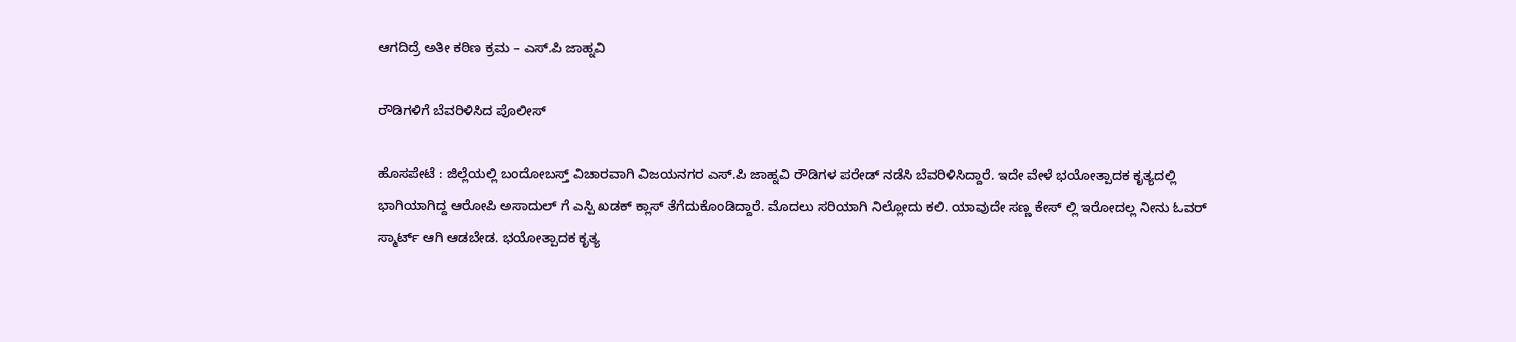ಆಗದಿದ್ರೆ ಅತೀ ಕಠಿಣ ಕ್ರಮ – ಎಸ್.ಪಿ ಜಾಹ್ನವಿ

ರೌಡಿಗಳಿಗೆ ಬೆವರಿಳಿಸಿದ ಪೊಲೀಸ್

ಹೊಸಪೇಟೆ : ಜಿಲ್ಲೆಯಲ್ಲಿ ಬಂದೋಬಸ್ತ್ ವಿಚಾರವಾಗಿ ವಿಜಯನಗರ ಎಸ್.ಪಿ ಜಾಹ್ನವಿ ರೌಡಿಗಳ ಪರೇಡ್ ನಡೆಸಿ ಬೆವರಿಳಿಸಿದ್ದಾರೆ. ಇದೇ ವೇಳೆ ಭಯೋತ್ಪಾದಕ ಕೃತ್ಯದಲ್ಲಿ ಭಾಗಿಯಾಗಿದ್ದ ಆರೋಪಿ ಅಸಾದುಲ್ ಗೆ ಎಸ್ಪಿ ಖಡಕ್ ಕ್ಲಾಸ್ ತೆಗೆದುಕೊಂಡಿದ್ದಾರೆ. ಮೊದಲು ಸರಿಯಾಗಿ ನಿಲ್ಲೋದು ಕಲಿ. ಯಾವುದೇ ಸಣ್ಣ ಕೇಸ್ ಲ್ಲಿ ಇರೋದಲ್ಲ ನೀನು ಓವರ್ ಸ್ಮಾರ್ಟ್ ಆಗಿ ಆಡಬೇಡ. ಭಯೋತ್ಪಾದಕ ಕೃತ್ಯ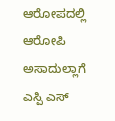ಆರೋಪದಲ್ಲಿ ಆರೋಪಿ ಅಸಾದುಲ್ಲಾಗೆ ಎಸ್ಪಿ ಎಸ್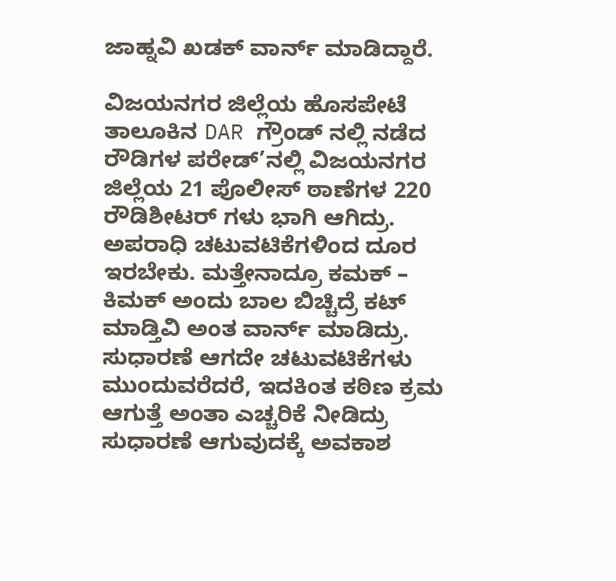ಜಾಹ್ನವಿ ಖಡಕ್ ವಾರ್ನ್ ಮಾಡಿದ್ದಾರೆ.

ವಿಜಯನಗರ ಜಿಲ್ಲೆಯ ಹೊಸಪೇಟೆ ತಾಲೂಕಿನ DAR ಗ್ರೌಂಡ್ ನಲ್ಲಿ ನಡೆದ ರೌಡಿಗಳ ಪರೇಡ್’ನಲ್ಲಿ ವಿಜಯನಗರ ಜಿಲ್ಲೆಯ 21 ಪೊಲೀಸ್ ಠಾಣೆಗಳ 220 ರೌಡಿಶೀಟರ್ ಗಳು ಭಾಗಿ ಆಗಿದ್ರು. ಅಪರಾಧಿ ಚಟುವಟಿಕೆಗಳಿಂದ ದೂರ ಇರಬೇಕು. ಮತ್ತೇನಾದ್ರೂ ಕಮಕ್ – ಕಿಮಕ್ ಅಂದು ಬಾಲ ಬಿಚ್ಚಿದ್ರೆ ಕಟ್ ಮಾಡ್ತಿವಿ ಅಂತ ವಾರ್ನ್ ಮಾಡಿದ್ರು. ಸುಧಾರಣೆ ಆಗದೇ ಚಟುವಟಿಕೆಗಳು ಮುಂದುವರೆದರೆ, ಇದಕಿಂತ ಕಠಿಣ ಕ್ರಮ ಆಗುತ್ತೆ ಅಂತಾ ಎಚ್ಚರಿಕೆ ನೀಡಿದ್ರು‌ ಸುಧಾರಣೆ ಆಗುವುದಕ್ಕೆ ಅವಕಾಶ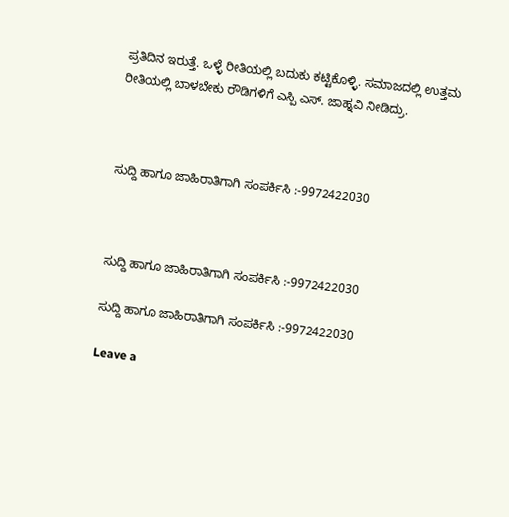ಪ್ರತಿದಿನ ಇರುತ್ತೆ. ಒಳ್ಳೆ ರೀತಿಯಲ್ಲಿ ಬದುಕು ಕಟ್ಟಿಕೊಳ್ಳಿ. ಸಮಾಜದಲ್ಲಿ ಉತ್ತಮ ರೀತಿಯಲ್ಲಿ ಬಾಳಬೇಕು ರೌಡಿಗಳಿಗೆ ಎಸ್ಪಿ ಎಸ್. ಜಾಹ್ನವಿ ನೀಡಿದ್ರು.



ಸುದ್ದಿ ಹಾಗೂ ಜಾಹಿರಾತಿಗಾಗಿ ಸಂಪರ್ಕಿಸಿ :-9972422030



ಸುದ್ದಿ ಹಾಗೂ ಜಾಹಿರಾತಿಗಾಗಿ ಸಂಪರ್ಕಿಸಿ :-9972422030

ಸುದ್ದಿ ಹಾಗೂ ಜಾಹಿರಾತಿಗಾಗಿ ಸಂಪರ್ಕಿಸಿ :-9972422030

Leave a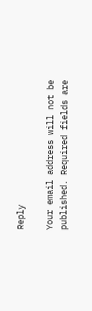Reply

Your email address will not be published. Required fields are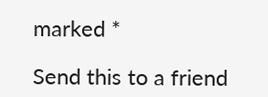marked *

Send this to a friend